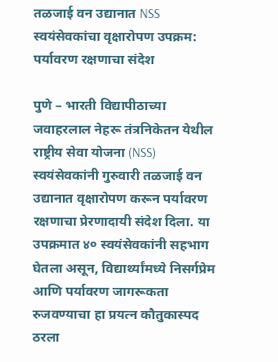तळजाई वन उद्यानात NSS स्वयंसेवकांचा वृक्षारोपण उपक्रम: पर्यावरण रक्षणाचा संदेश

पुणे – भारती विद्यापीठाच्या जवाहरलाल नेहरू तंत्रनिकेतन येथील राष्ट्रीय सेवा योजना (NSS) स्वयंसेवकांनी गुरुवारी तळजाई वन उद्यानात वृक्षारोपण करून पर्यावरण रक्षणाचा प्रेरणादायी संदेश दिला. या उपक्रमात ४० स्वयंसेवकांनी सहभाग घेतला असून, विद्यार्थ्यांमध्ये निसर्गप्रेम आणि पर्यावरण जागरूकता रुजवण्याचा हा प्रयत्न कौतुकास्पद ठरला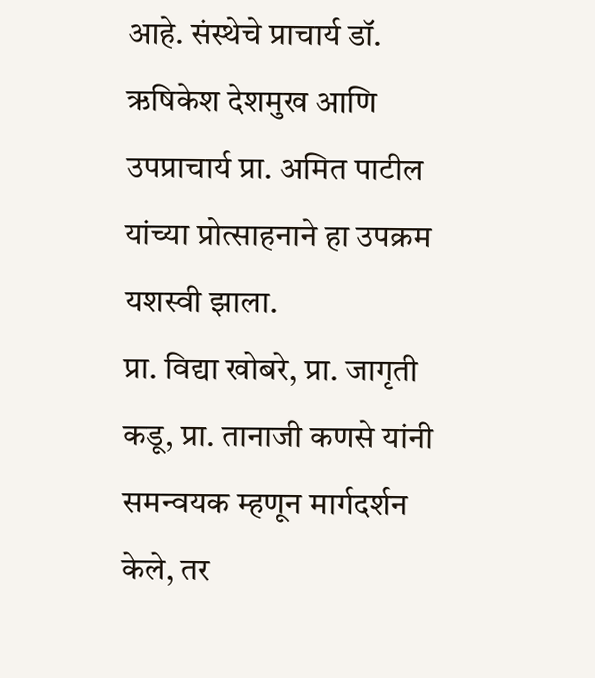आहे. संस्थेचे प्राचार्य डॉ. ऋषिकेश देशमुख आणि उपप्राचार्य प्रा. अमित पाटील यांच्या प्रोत्साहनाने हा उपक्रम यशस्वी झाला.
प्रा. विद्या खोबरे, प्रा. जागृती कडू, प्रा. तानाजी कणसे यांनी समन्वयक म्हणून मार्गदर्शन केले, तर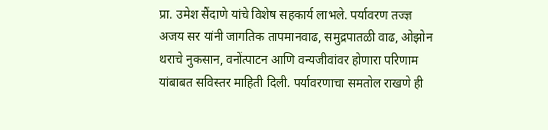प्रा. उमेश सैंदाणे यांचे विशेष सहकार्य लाभले. पर्यावरण तज्ज्ञ अजय सर यांनी जागतिक तापमानवाढ, समुद्रपातळी वाढ, ओझोन थराचे नुकसान, वनोंत्पाटन आणि वन्यजीवांवर होणारा परिणाम यांबाबत सविस्तर माहिती दिली. पर्यावरणाचा समतोल राखणे ही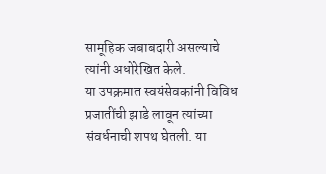सामूहिक जबाबदारी असल्याचे त्यांनी अधोरेखित केले.
या उपक्रमात स्वयंसेवकांनी विविध प्रजातींची झाडे लावून त्यांच्या संवर्धनाची शपथ घेतली. या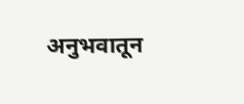अनुभवातून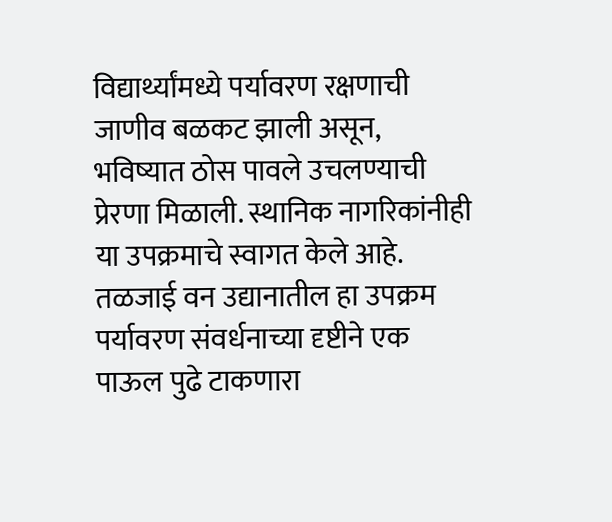विद्यार्थ्यांमध्ये पर्यावरण रक्षणाची जाणीव बळकट झाली असून, भविष्यात ठोस पावले उचलण्याची प्रेरणा मिळाली. स्थानिक नागरिकांनीही या उपक्रमाचे स्वागत केले आहे. तळजाई वन उद्यानातील हा उपक्रम पर्यावरण संवर्धनाच्या दृष्टीने एक पाऊल पुढे टाकणारा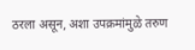ठरला असून, अशा उपक्रमांमुळे तरुण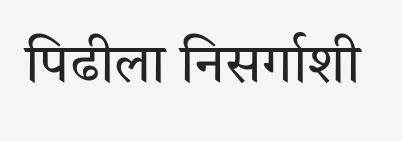पिढीला निसर्गाशी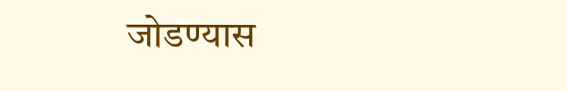जोडण्यास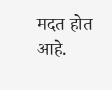मदत होत आहे.